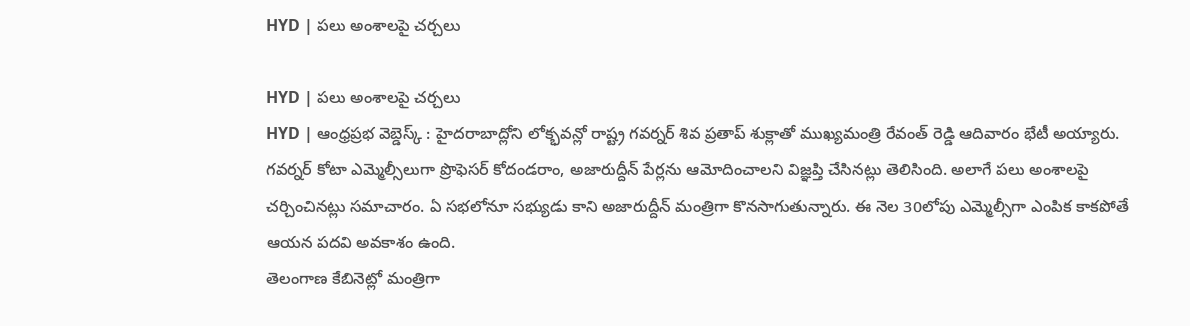HYD | పలు అంశాలపై చర్చలు

HYD | పలు అంశాలపై చర్చలు
HYD | ఆంధ్రప్రభ వెబ్డెస్క్ : హైదరాబాద్లోని లోక్భవన్లో రాష్ట్ర గవర్నర్ శివ ప్రతాప్ శుక్లాతో ముఖ్యమంత్రి రేవంత్ రెడ్డి ఆదివారం భేటీ అయ్యారు. గవర్నర్ కోటా ఎమ్మెల్సీలుగా ప్రొఫెసర్ కోదండరాం, అజారుద్దీన్ పేర్లను ఆమోదించాలని విజ్ఞప్తి చేసినట్లు తెలిసింది. అలాగే పలు అంశాలపై చర్చించినట్లు సమాచారం. ఏ సభలోనూ సభ్యుడు కాని అజారుద్దీన్ మంత్రిగా కొనసాగుతున్నారు. ఈ నెల 30లోపు ఎమ్మెల్సీగా ఎంపిక కాకపోతే ఆయన పదవి అవకాశం ఉంది.
తెలంగాణ కేబినెట్లో మంత్రిగా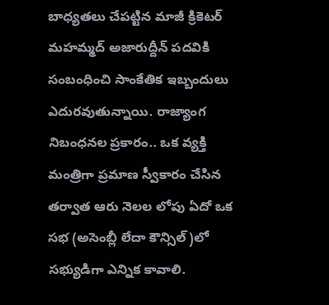బాధ్యతలు చేపట్టిన మాజీ క్రికెటర్ మహమ్మద్ అజారుద్దీన్ పదవికి సంబంధించి సాంకేతిక ఇబ్బందులు ఎదురవుతున్నాయి. రాజ్యాంగ నిబంధనల ప్రకారం.. ఒక వ్యక్తి మంత్రిగా ప్రమాణ స్వీకారం చేసిన తర్వాత ఆరు నెలల లోపు ఏదో ఒక సభ (అసెంబ్లీ లేదా కౌన్సిల్)లో సభ్యుడిగా ఎన్నిక కావాలి.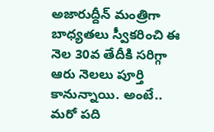అజారుద్దీన్ మంత్రిగా బాధ్యతలు స్వీకరించి ఈ నెల 30వ తేదీకి సరిగ్గా ఆరు నెలలు పూర్తి కానున్నాయి. అంటే.. మరో పది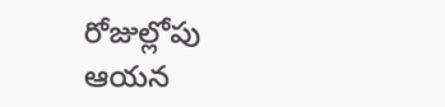రోజుల్లోపు ఆయన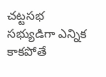చట్టసభ సభ్యుడిగా ఎన్నిక కాకపోతే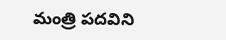మంత్రి పదవిని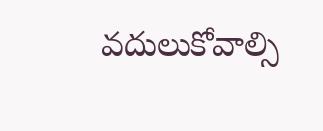వదులుకోవాల్సి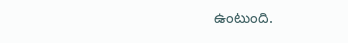ఉంటుంది.